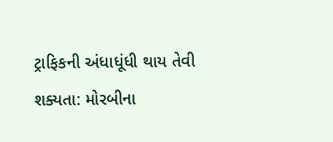ટ્રાફિકની અંધાધૂંધી થાય તેવી શક્યતા: મોરબીના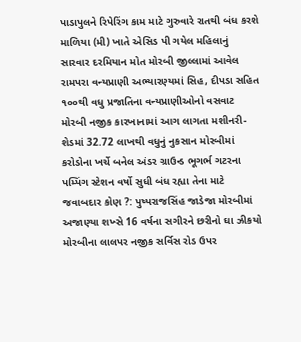પાડાપુલને રિપેરિંગ કામ માટે ગુરુવારે રાતથી બંધ કરશે માળિયા (મી) ખાતે એસિડ પી ગયેલ મહિલાનું સારવાર દરમિયાન મોત મોરબી જીલ્લામાં આવેલ રામપરા વન્યપ્રાણી અભ્યારણ્યમાં સિહ, દીપડા સહિત ૧૦૦થી વધુ પ્રજાતિના વન્યપ્રાણીઓનો વસવાટ મોરબી નજીક કારખાનામાં આગ લાગતા મશીનરી-શેડમાં 32.72 લાખથી વધુનું નુકસાન મોરબીમાં કરોડોના ખર્ચે બનેલ અંડર ગ્રાઉન્ડ ભૂગર્ભ ગટરના પમ્પિંગ સ્ટેશન વર્ષો સુધી બંધ રહ્યા તેના માટે જવાબદાર કોણ ?: પુષ્પરાજસિંહ જાડેજા મોરબીમાં અજાણ્યા શખ્સે 16 વર્ષના સગીરને છરીનો ઘા ઝીકયો મોરબીના લાલપર નજીક સર્વિસ રોડ ઉપર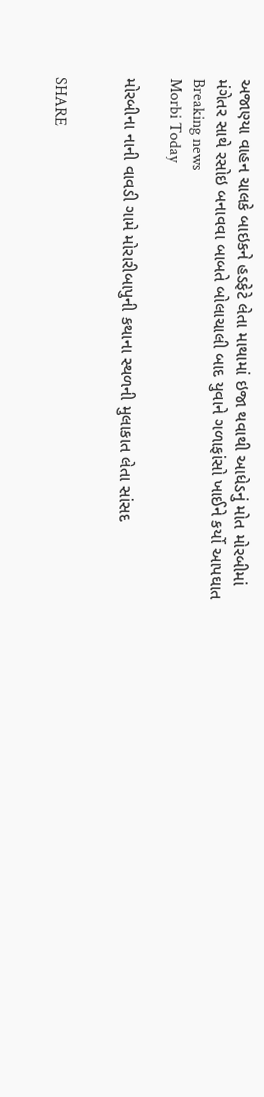અજાણ્યા વાહન ચાલકે બાઇકને હડફેટે લેતા માથામાં ઇજા થવાથી આધેડનું મોત મોરબીમાં મંગેતર સાથે રસોઇ બનાવવા બાબતે બોલાચાલી બાદ યુવાને ગળાફાંસો ખાઈને કર્યો આપઘાત
Breaking news
Morbi Today

મોરબીના નાની વાવડી ગામે મોરારીબાપુની કથાના સ્થળની મુલાકાત લેતા સાંસદ


SHARE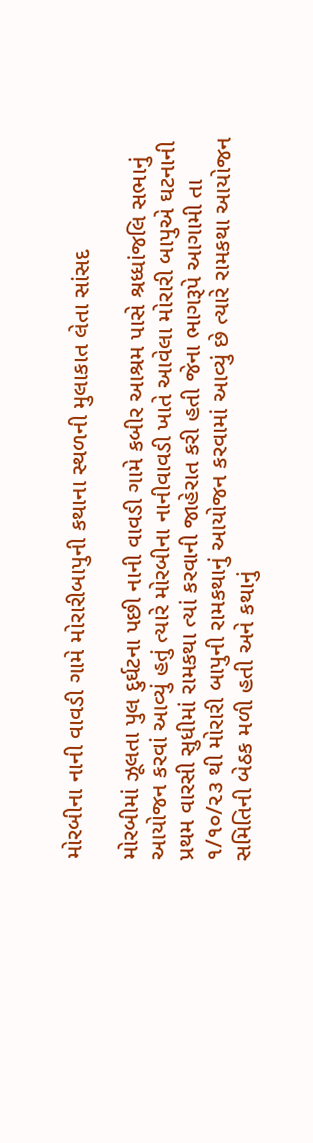મોરબીના નાની વાવડી ગામે મોરારીબાપુની કથાના સ્થળની મુલાકાત લેતા સાંસદ

મોરબીમાં ઝૂલતા પુલ દુર્ઘટના પછી નાની વાવડી ગામે કબીર આશ્રમ પાસે શ્રધ્ધાંજલિ સભાનું આયોજન કરવાં આવ્યું હતું ત્યારે મોરબીના નાનીવાવડી ખાતે આવેલા મોરારી બાપુએ ઘટનાની પ્રથમ વારસી સુધીમાં રામકથા ત્યાં કરવાની જાહેરાત કરી હતી જેના ભાગરૂપે આગામી તા ૧/૧૦/૨૩ થી મોરારી બાપુની રામકથાનું આયોજન કરવામાં આવ્યું છે ત્યારે રામકથા આયોજન સમિતિની બેઠક મળી હતી અને કથાનું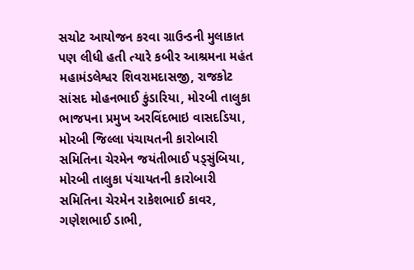સચોટ આયોજન કરવા ગ્રાઉન્ડની મુલાકાત પણ લીધી હતી ત્યારે કબીર આશ્રમના મહંત મહામંડલેશ્વર શિવરામદાસજી, રાજકોટ સાંસદ મોહનભાઈ કુંડારિયા, મોરબી તાલુકા ભાજપના પ્રમુખ અરવિંદભાઇ વાસદડિયા, મોરબી જિલ્લા પંચાયતની કારોબારી સમિતિના ચેરમેન જયંતીભાઈ પડ્સુંબિયા, મોરબી તાલુકા પંચાયતની કારોબારી સમિતિના ચેરમેન રાકેશભાઈ કાવર, ગણેશભાઈ ડાભી,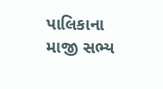પાલિકાના માજી સભ્ય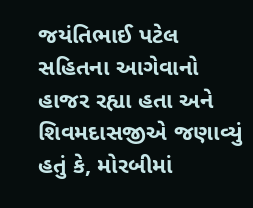જયંતિભાઈ પટેલ સહિતના આગેવાનો હાજર રહ્યા હતા અને શિવમદાસજીએ જણાવ્યું હતું કે, મોરબીમાં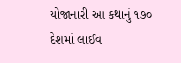યોજાનારી આ કથાનું ૧૭૦ દેશમાં લાઈવ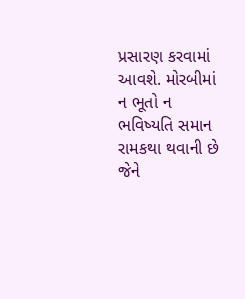પ્રસારણ કરવામાં આવશે. મોરબીમાં ન ભૂતો ન ભવિષ્યતિ સમાન રામકથા થવાની છે જેને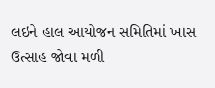લઇને હાલ આયોજન સમિતિમાં ખાસ ઉત્સાહ જોવા મળી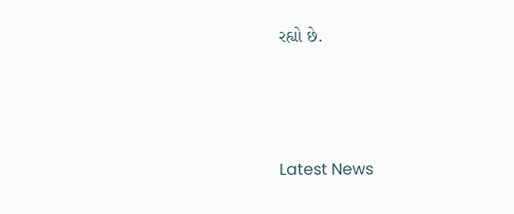રહ્યો છે.






Latest News